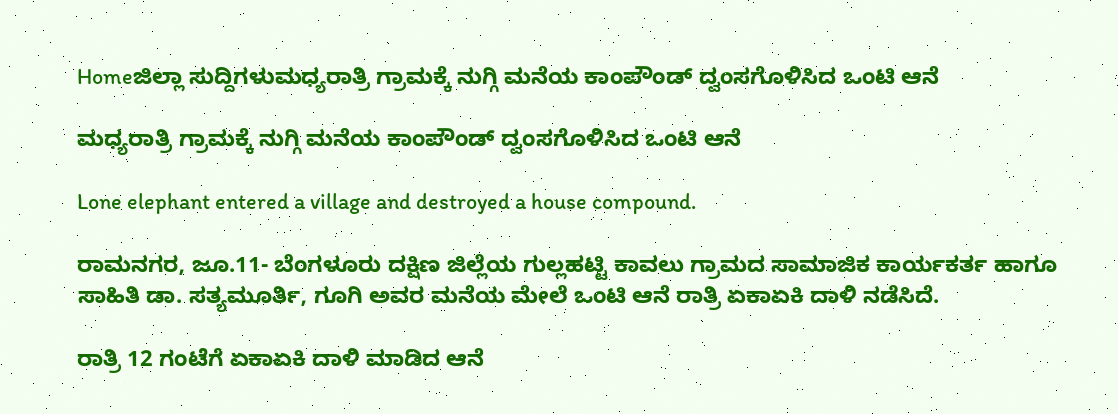Homeಜಿಲ್ಲಾ ಸುದ್ದಿಗಳುಮಧ್ಯರಾತ್ರಿ ಗ್ರಾಮಕ್ಕೆ ನುಗ್ಗಿ ಮನೆಯ ಕಾಂಪೌಂಡ್‌ ದ್ವಂಸಗೊಳಿಸಿದ ಒಂಟಿ ಆನೆ

ಮಧ್ಯರಾತ್ರಿ ಗ್ರಾಮಕ್ಕೆ ನುಗ್ಗಿ ಮನೆಯ ಕಾಂಪೌಂಡ್‌ ದ್ವಂಸಗೊಳಿಸಿದ ಒಂಟಿ ಆನೆ

Lone elephant entered a village and destroyed a house compound.

ರಾಮನಗರ, ಜೂ.11- ಬೆಂಗಳೂರು ದಕ್ಷಿಣ ಜಿಲ್ಲೆಯ ಗುಲ್ಲಹಟ್ಟಿ ಕಾವಲು ಗ್ರಾಮದ ಸಾಮಾಜಿಕ ಕಾರ್ಯಕರ್ತ ಹಾಗೂ ಸಾಹಿತಿ ಡಾ. ಸತ್ಯಮೂರ್ತಿ, ಗೂಗಿ ಅವರ ಮನೆಯ ಮೇಲೆ ಒಂಟಿ ಆನೆ ರಾತ್ರಿ ಏಕಾಏಕಿ ದಾಳಿ ನಡೆಸಿದೆ.

ರಾತ್ರಿ 12 ಗಂಟೆಗೆ ಏಕಾಏಕಿ ದಾಳಿ ಮಾಡಿದ ಆನೆ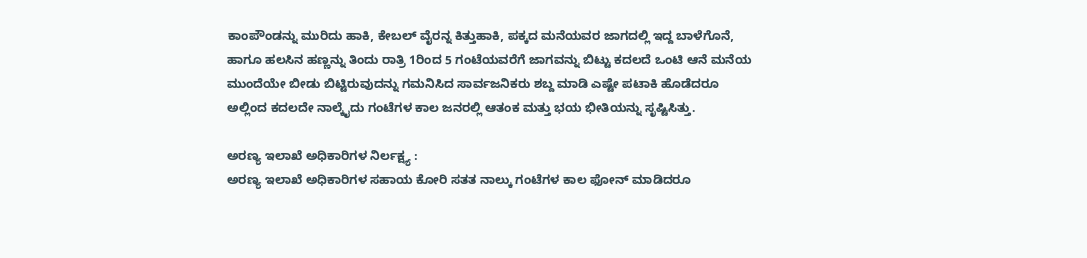ಕಾಂಪೌಂಡನ್ನು ಮುರಿದು ಹಾಕಿ, ಕೇಬಲ್‌ ವೈರನ್ನ ಕಿತ್ತುಹಾಕಿ, ಪಕ್ಕದ ಮನೆಯವರ ಜಾಗದಲ್ಲಿ ಇದ್ದ ಬಾಳೆಗೊನೆ, ಹಾಗೂ ಹಲಸಿನ ಹಣ್ಣನ್ನು ತಿಂದು ರಾತ್ರಿ 1ರಿಂದ 5 ಗಂಟೆಯವರೆಗೆ ಜಾಗವನ್ನು ಬಿಟ್ಟು ಕದಲದೆ ಒಂಟಿ ಆನೆ ಮನೆಯ ಮುಂದೆಯೇ ಬೀಡು ಬಿಟ್ಟಿರುವುದನ್ನು ಗಮನಿಸಿದ ಸಾರ್ವಜನಿಕರು ಶಬ್ದ ಮಾಡಿ ಎಷ್ಟೇ ಪಟಾಕಿ ಹೊಡೆದರೂ ಅಲ್ಲಿಂದ ಕದಲದೇ ನಾಲ್ಕೈದು ಗಂಟೆಗಳ ಕಾಲ ಜನರಲ್ಲಿ ಆತಂಕ ಮತ್ತು ಭಯ ಭೀತಿಯನ್ನು ಸೃಷ್ಟಿಸಿತ್ತು.

ಅರಣ್ಯ ಇಲಾಖೆ ಅಧಿಕಾರಿಗಳ ನಿರ್ಲಕ್ಷ್ಯ :
ಅರಣ್ಯ ಇಲಾಖೆ ಅಧಿಕಾರಿಗಳ ಸಹಾಯ ಕೋರಿ ಸತತ ನಾಲ್ಕು ಗಂಟೆಗಳ ಕಾಲ ಫೋನ್‌ ಮಾಡಿದರೂ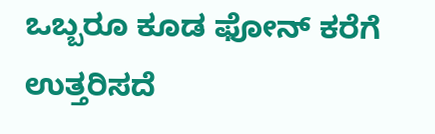ಒಬ್ಬರೂ ಕೂಡ ಫೋನ್‌ ಕರೆಗೆ ಉತ್ತರಿಸದೆ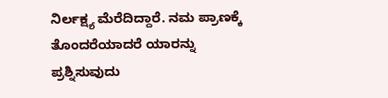ನಿರ್ಲಕ್ಷ್ಯ ಮೆರೆದಿದ್ದಾರೆ. ನಮ ಪ್ರಾಣಕ್ಕೆ ತೊಂದರೆಯಾದರೆ ಯಾರನ್ನು ಪ್ರಶ್ನಿಸುವುದು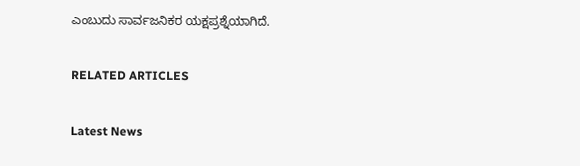ಎಂಬುದು ಸಾರ್ವಜನಿಕರ ಯಕ್ಷಪ್ರಶ್ನೆಯಾಗಿದೆ.

RELATED ARTICLES

Latest News